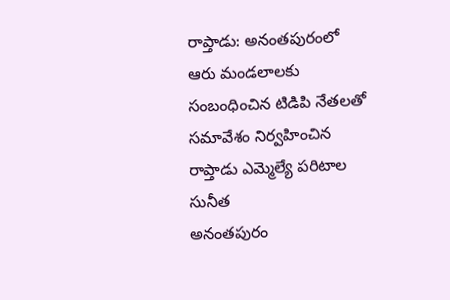రాప్తాడు: అనంతపురంలో ఆరు మండలాలకు సంబంధించిన టిడిపి నేతలతో సమావేశం నిర్వహించిన రాప్తాడు ఎమ్మెల్యే పరిటాల సునీత
అనంతపురం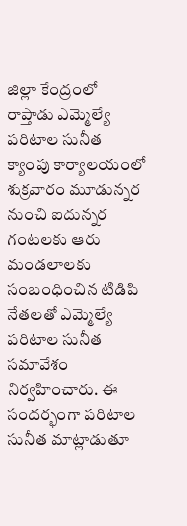జిల్లా కేంద్రంలో రాప్తాడు ఎమ్మెల్యే పరిటాల సునీత క్యాంపు కార్యాలయంలో శుక్రవారం మూడున్నర నుంచి ఐదున్నర గంటలకు ఆరు మండలాలకు సంబంధించిన టిడిపి నేతలతో ఎమ్మెల్యే పరిటాల సునీత సమావేశం నిర్వహించారు. ఈ సందర్భంగా పరిటాల సునీత మాట్లాడుతూ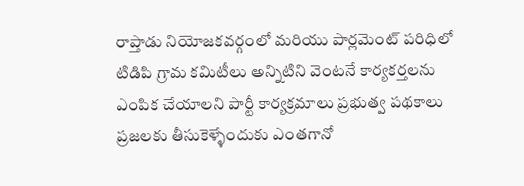రాప్తాడు నియోజకవర్గంలో మరియు పార్లమెంట్ పరిధిలో టిడిపి గ్రామ కమిటీలు అన్నిటిని వెంటనే కార్యకర్తలను ఎంపిక చేయాలని పార్టీ కార్యక్రమాలు ప్రభుత్వ పథకాలు ప్రజలకు తీసుకెళ్ళేందుకు ఎంతగానో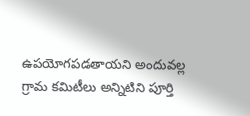ఉపయోగపడతాయని అందువల్ల గ్రామ కమిటీలు అన్నిటిని పూర్తి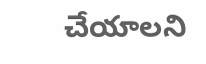చేయాలని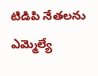టిడిపి నేతలను ఎమ్మెల్యే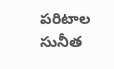పరిటాల సునీత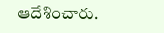ఆదేశించారు.